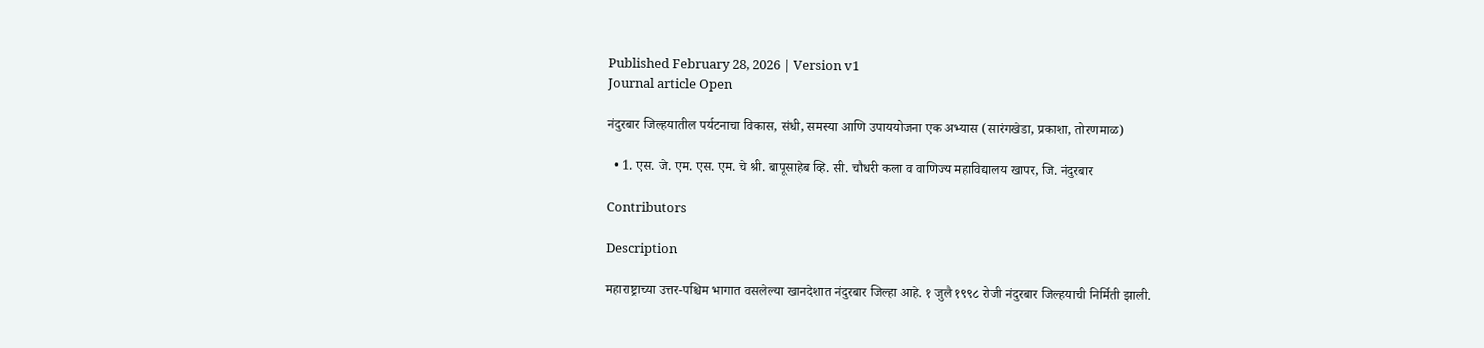Published February 28, 2026 | Version v1
Journal article Open

नंदुरबार जिल्हयातील पर्यटनाचा विकास, संधी, समस्या आणि उपाययोजना एक अभ्यास (सारंगखेडा, प्रकाशा, तोरणमाळ)

  • 1. एस. जे. एम. एस. एम. चे श्री. बापूसाहेब व्हि. सी. चौधरी कला व वाणिज्य महाविद्यालय खापर, जि. नंदुरबार

Contributors

Description

महाराष्ट्राच्या उत्तर-पश्चिम भागात वसलेल्या खानदेशात नंदुरबार जिल्हा आहे. १ जुलै १९९८ रोजी नंदुरबार जिल्हयाची निर्मिती झाली.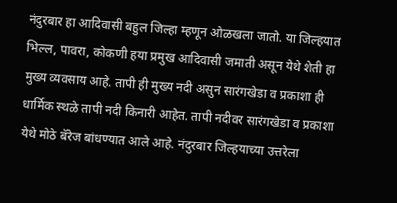नंदुरबार हा आदिवासी बहुल जिल्हा म्हणून ओळखला जातो. या जिल्हयात भिल्ल, पावरा, कोकणी हया प्रमुख आदिवासी जमाती असून येथे शेती हा मुख्य व्यवसाय आहे. तापी ही मुख्य नदी असुन सारंगखेडा व प्रकाशा ही धार्मिक स्थळे तापी नदी किनारी आहेत. तापी नदीवर सारंगखेडा व प्रकाशा येथे मोठे बॅरेज बांधण्यात आले आहे. नंदुरबार जिल्हयाच्या उत्तरेला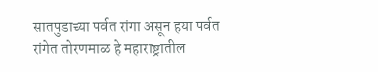सातपुडाच्या पर्वत रांगा असून हया पर्वत रांगेत तोरणमाळ हे महाराष्ट्रातील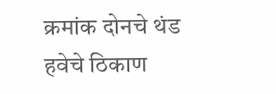क्रमांक दोनचे थंड हवेचे ठिकाण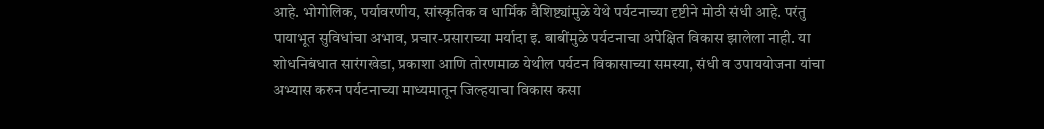आहे. भोगोलिक, पर्यावरणीय, सांस्कृतिक व धार्मिक वैशिष्ट्यांमुळे येथे पर्यटनाच्या दृष्टीने मोठी संधी आहे. परंतु पायाभूत सुविधांचा अभाव, प्रचार-प्रसाराच्या मर्यादा इ. बाबींमुळे पर्यटनाचा अपेक्षित विकास झालेला नाही. या शोधनिबंधात सारंगखेडा, प्रकाशा आणि तोरणमाळ येथील पर्यटन विकासाच्या समस्या, संधी व उपाययोजना यांचा अभ्यास करुन पर्यटनाच्या माध्यमातून जिल्हयाचा विकास कसा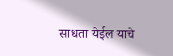साधता येईल याचे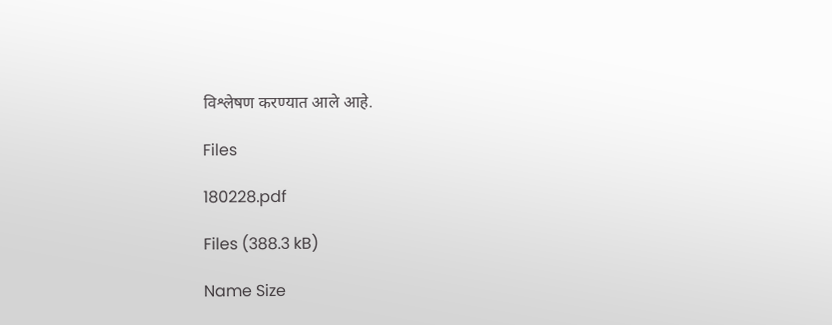विश्लेषण करण्यात आले आहे.

Files

180228.pdf

Files (388.3 kB)

Name Size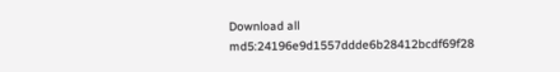Download all
md5:24196e9d1557ddde6b28412bcdf69f28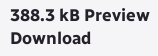388.3 kB Preview Download